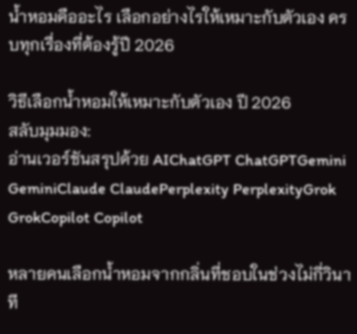น้ำหอมคืออะไร เลือกอย่างไรให้เหมาะกับตัวเอง ครบทุกเรื่องที่ต้องรู้ปี 2026

วิธีเลือกน้ำหอมให้เหมาะกับตัวเอง ปี 2026
สลับมุมมอง:
อ่านเวอร์ชันสรุปด้วย AIChatGPT ChatGPTGemini GeminiClaude ClaudePerplexity PerplexityGrok GrokCopilot Copilot

หลายคนเลือกน้ำหอมจากกลิ่นที่ชอบในช่วงไม่กี่วินาที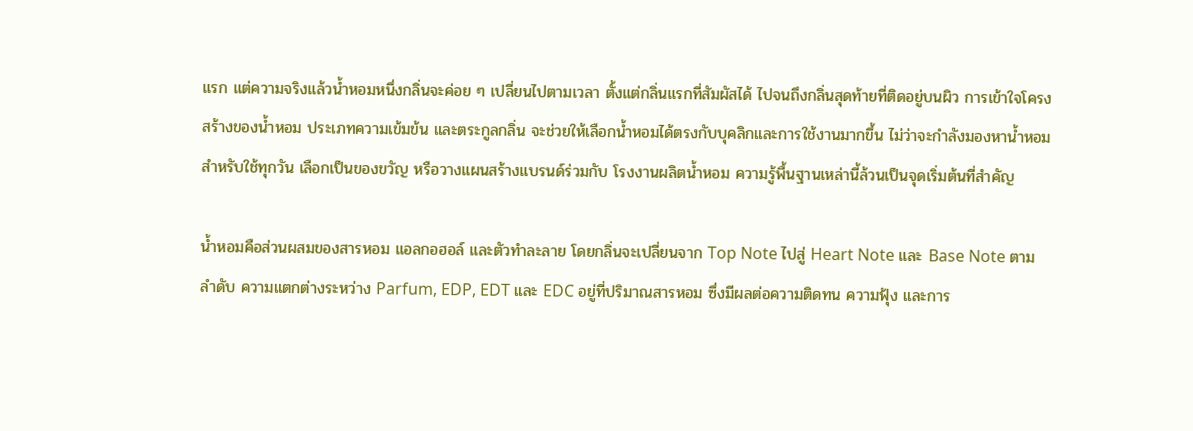แรก แต่ความจริงแล้วน้ำหอมหนึ่งกลิ่นจะค่อย ๆ เปลี่ยนไปตามเวลา ตั้งแต่กลิ่นแรกที่สัมผัสได้ ไปจนถึงกลิ่นสุดท้ายที่ติดอยู่บนผิว การเข้าใจโครงสร้างของน้ำหอม ประเภทความเข้มข้น และตระกูลกลิ่น จะช่วยให้เลือกน้ำหอมได้ตรงกับบุคลิกและการใช้งานมากขึ้น ไม่ว่าจะกำลังมองหาน้ำหอมสำหรับใช้ทุกวัน เลือกเป็นของขวัญ หรือวางแผนสร้างแบรนด์ร่วมกับ โรงงานผลิตน้ำหอม ความรู้พื้นฐานเหล่านี้ล้วนเป็นจุดเริ่มต้นที่สำคัญ

น้ำหอมคือส่วนผสมของสารหอม แอลกอฮอล์ และตัวทำละลาย โดยกลิ่นจะเปลี่ยนจาก Top Note ไปสู่ Heart Note และ Base Note ตามลำดับ ความแตกต่างระหว่าง Parfum, EDP, EDT และ EDC อยู่ที่ปริมาณสารหอม ซึ่งมีผลต่อความติดทน ความฟุ้ง และการ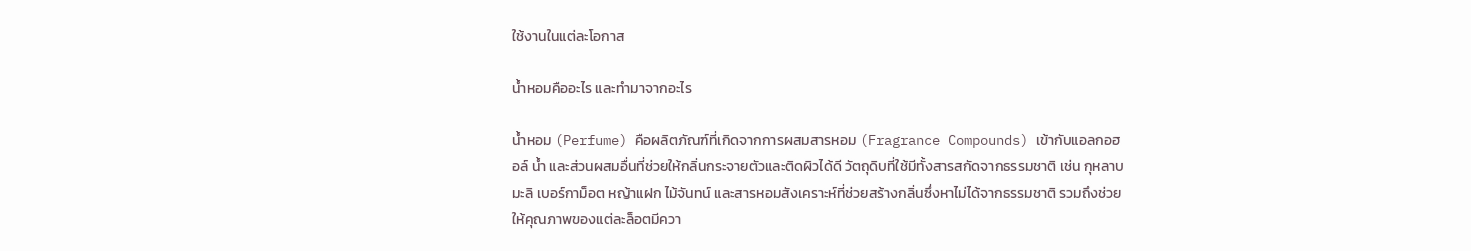ใช้งานในแต่ละโอกาส

น้ำหอมคืออะไร และทำมาจากอะไร

น้ำหอม (Perfume) คือผลิตภัณฑ์ที่เกิดจากการผสมสารหอม (Fragrance Compounds) เข้ากับแอลกอฮอล์ น้ำ และส่วนผสมอื่นที่ช่วยให้กลิ่นกระจายตัวและติดผิวได้ดี วัตถุดิบที่ใช้มีทั้งสารสกัดจากธรรมชาติ เช่น กุหลาบ มะลิ เบอร์กาม็อต หญ้าแฝก ไม้จันทน์ และสารหอมสังเคราะห์ที่ช่วยสร้างกลิ่นซึ่งหาไม่ได้จากธรรมชาติ รวมถึงช่วยให้คุณภาพของแต่ละล็อตมีควา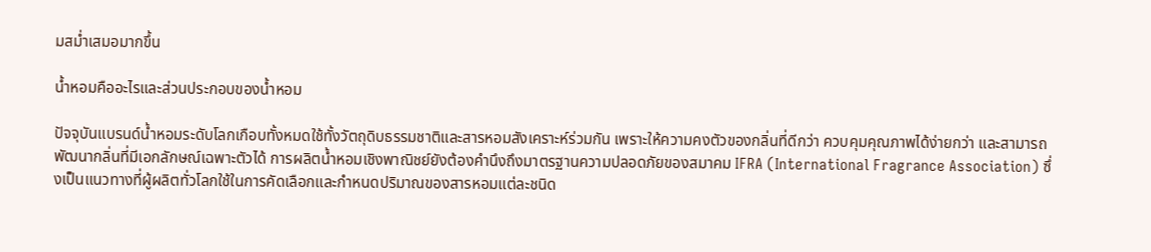มสม่ำเสมอมากขึ้น

น้ำหอมคืออะไรและส่วนประกอบของน้ำหอม

ปัจจุบันแบรนด์น้ำหอมระดับโลกเกือบทั้งหมดใช้ทั้งวัตถุดิบธรรมชาติและสารหอมสังเคราะห์ร่วมกัน เพราะให้ความคงตัวของกลิ่นที่ดีกว่า ควบคุมคุณภาพได้ง่ายกว่า และสามารถพัฒนากลิ่นที่มีเอกลักษณ์เฉพาะตัวได้ การผลิตน้ำหอมเชิงพาณิชย์ยังต้องคำนึงถึงมาตรฐานความปลอดภัยของสมาคม IFRA (International Fragrance Association) ซึ่งเป็นแนวทางที่ผู้ผลิตทั่วโลกใช้ในการคัดเลือกและกำหนดปริมาณของสารหอมแต่ละชนิด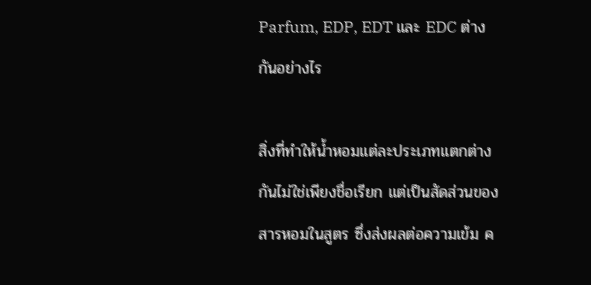Parfum, EDP, EDT และ EDC ต่างกันอย่างไร

สิ่งที่ทำให้น้ำหอมแต่ละประเภทแตกต่างกันไม่ใช่เพียงชื่อเรียก แต่เป็นสัดส่วนของสารหอมในสูตร ซึ่งส่งผลต่อความเข้ม ค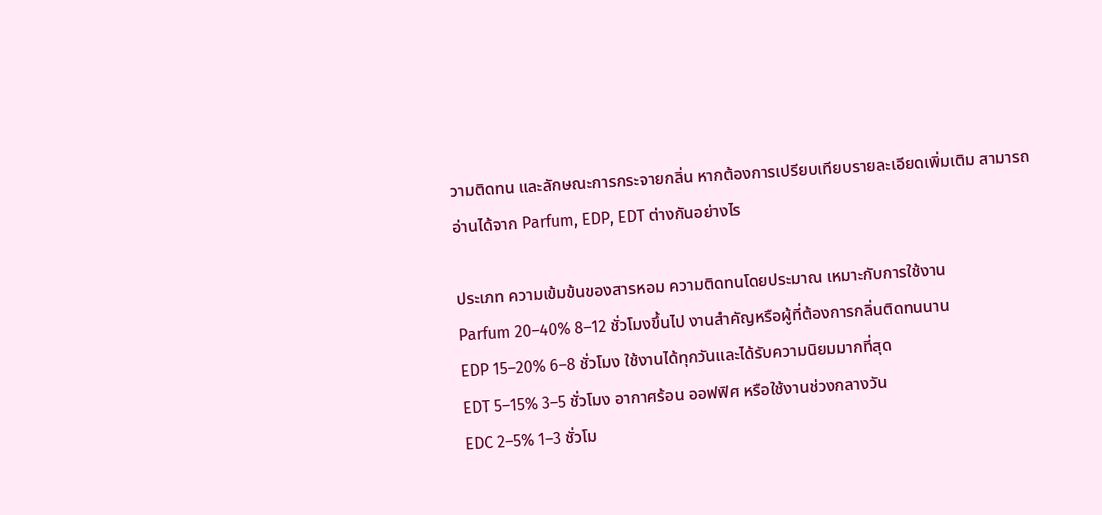วามติดทน และลักษณะการกระจายกลิ่น หากต้องการเปรียบเทียบรายละเอียดเพิ่มเติม สามารถอ่านได้จาก Parfum, EDP, EDT ต่างกันอย่างไร

ประเภท ความเข้มข้นของสารหอม ความติดทนโดยประมาณ เหมาะกับการใช้งาน
Parfum 20–40% 8–12 ชั่วโมงขึ้นไป งานสำคัญหรือผู้ที่ต้องการกลิ่นติดทนนาน
EDP 15–20% 6–8 ชั่วโมง ใช้งานได้ทุกวันและได้รับความนิยมมากที่สุด
EDT 5–15% 3–5 ชั่วโมง อากาศร้อน ออฟฟิศ หรือใช้งานช่วงกลางวัน
EDC 2–5% 1–3 ชั่วโม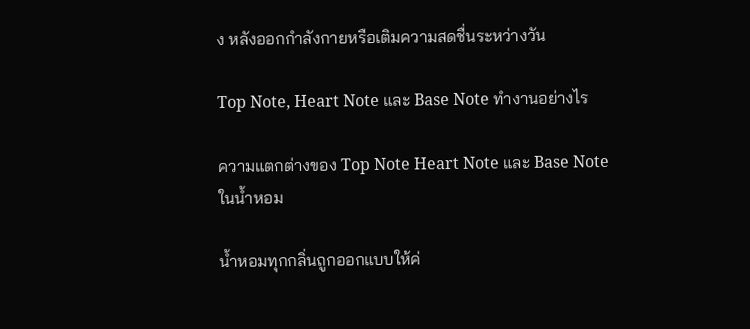ง หลังออกกำลังกายหรือเติมความสดชื่นระหว่างวัน

Top Note, Heart Note และ Base Note ทำงานอย่างไร

ความแตกต่างของ Top Note Heart Note และ Base Note ในน้ำหอม

น้ำหอมทุกกลิ่นถูกออกแบบให้ค่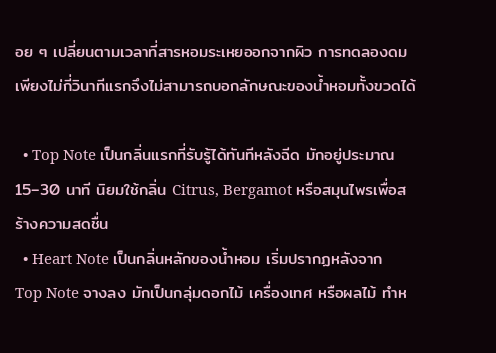อย ๆ เปลี่ยนตามเวลาที่สารหอมระเหยออกจากผิว การทดลองดมเพียงไม่กี่วินาทีแรกจึงไม่สามารถบอกลักษณะของน้ำหอมทั้งขวดได้

  • Top Note เป็นกลิ่นแรกที่รับรู้ได้ทันทีหลังฉีด มักอยู่ประมาณ 15–30 นาที นิยมใช้กลิ่น Citrus, Bergamot หรือสมุนไพรเพื่อสร้างความสดชื่น
  • Heart Note เป็นกลิ่นหลักของน้ำหอม เริ่มปรากฏหลังจาก Top Note จางลง มักเป็นกลุ่มดอกไม้ เครื่องเทศ หรือผลไม้ ทำห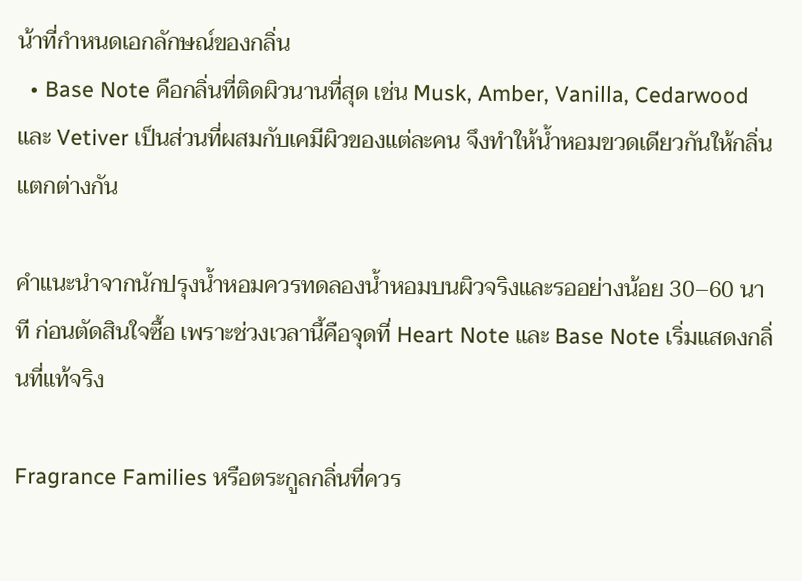น้าที่กำหนดเอกลักษณ์ของกลิ่น
  • Base Note คือกลิ่นที่ติดผิวนานที่สุด เช่น Musk, Amber, Vanilla, Cedarwood และ Vetiver เป็นส่วนที่ผสมกับเคมีผิวของแต่ละคน จึงทำให้น้ำหอมขวดเดียวกันให้กลิ่นแตกต่างกัน

คำแนะนำจากนักปรุงน้ำหอมควรทดลองน้ำหอมบนผิวจริงและรออย่างน้อย 30–60 นาที ก่อนตัดสินใจซื้อ เพราะช่วงเวลานี้คือจุดที่ Heart Note และ Base Note เริ่มแสดงกลิ่นที่แท้จริง

Fragrance Families หรือตระกูลกลิ่นที่ควร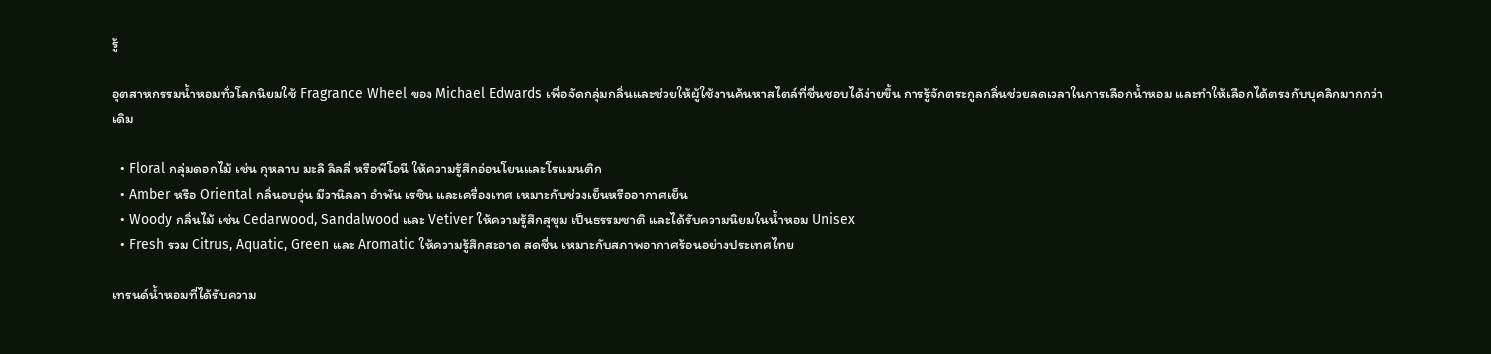รู้

อุตสาหกรรมน้ำหอมทั่วโลกนิยมใช้ Fragrance Wheel ของ Michael Edwards เพื่อจัดกลุ่มกลิ่นและช่วยให้ผู้ใช้งานค้นหาสไตล์ที่ชื่นชอบได้ง่ายขึ้น การรู้จักตระกูลกลิ่นช่วยลดเวลาในการเลือกน้ำหอม และทำให้เลือกได้ตรงกับบุคลิกมากกว่าเดิม

  • Floral กลุ่มดอกไม้ เช่น กุหลาบ มะลิ ลิลลี่ หรือพีโอนี ให้ความรู้สึกอ่อนโยนและโรแมนติก
  • Amber หรือ Oriental กลิ่นอบอุ่น มีวานิลลา อำพัน เรซิน และเครื่องเทศ เหมาะกับช่วงเย็นหรืออากาศเย็น
  • Woody กลิ่นไม้ เช่น Cedarwood, Sandalwood และ Vetiver ให้ความรู้สึกสุขุม เป็นธรรมชาติ และได้รับความนิยมในน้ำหอม Unisex
  • Fresh รวม Citrus, Aquatic, Green และ Aromatic ให้ความรู้สึกสะอาด สดชื่น เหมาะกับสภาพอากาศร้อนอย่างประเทศไทย

เทรนด์น้ำหอมที่ได้รับความ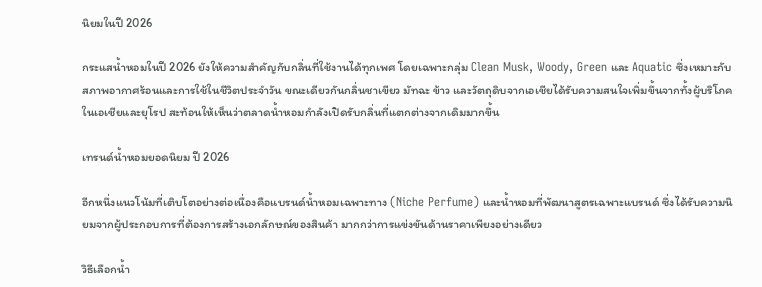นิยมในปี 2026

กระแสน้ำหอมในปี 2026 ยังให้ความสำคัญกับกลิ่นที่ใช้งานได้ทุกเพศ โดยเฉพาะกลุ่ม Clean Musk, Woody, Green และ Aquatic ซึ่งเหมาะกับสภาพอากาศร้อนและการใช้ในชีวิตประจำวัน ขณะเดียวกันกลิ่นชาเขียว มัทฉะ ข้าว และวัตถุดิบจากเอเชียได้รับความสนใจเพิ่มขึ้นจากทั้งผู้บริโภคในเอเชียและยุโรป สะท้อนให้เห็นว่าตลาดน้ำหอมกำลังเปิดรับกลิ่นที่แตกต่างจากเดิมมากขึ้น

เทรนด์น้ำหอมยอดนิยม ปี 2026

อีกหนึ่งแนวโน้มที่เติบโตอย่างต่อเนื่องคือแบรนด์น้ำหอมเฉพาะทาง (Niche Perfume) และน้ำหอมที่พัฒนาสูตรเฉพาะแบรนด์ ซึ่งได้รับความนิยมจากผู้ประกอบการที่ต้องการสร้างเอกลักษณ์ของสินค้า มากกว่าการแข่งขันด้านราคาเพียงอย่างเดียว

วิธีเลือกน้ำ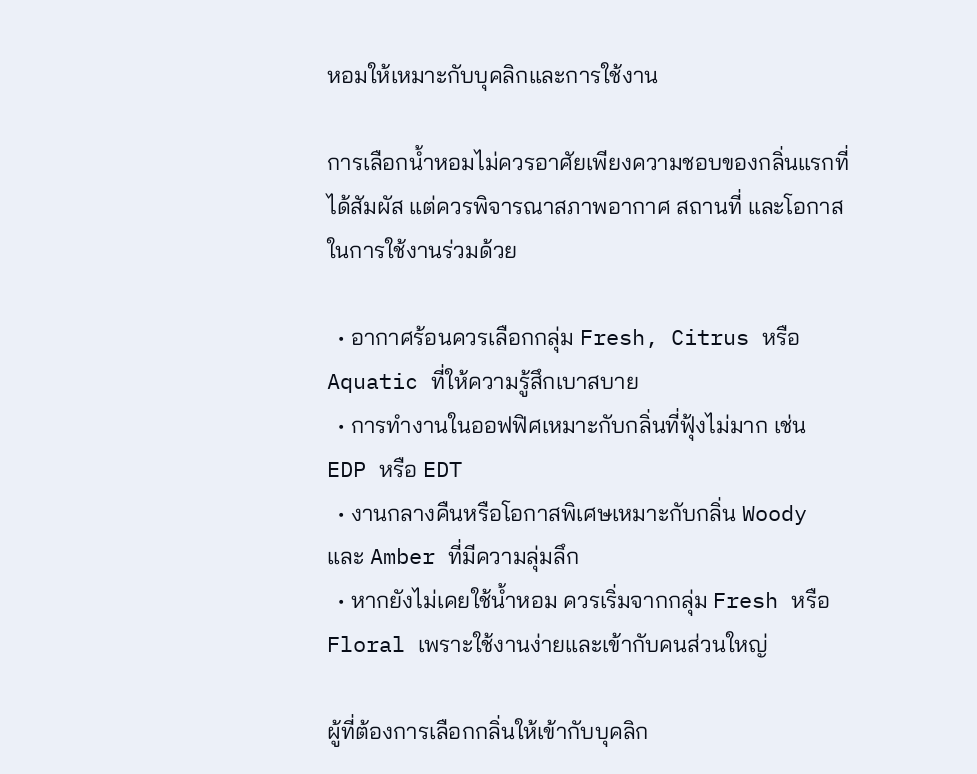หอมให้เหมาะกับบุคลิกและการใช้งาน

การเลือกน้ำหอมไม่ควรอาศัยเพียงความชอบของกลิ่นแรกที่ได้สัมผัส แต่ควรพิจารณาสภาพอากาศ สถานที่ และโอกาสในการใช้งานร่วมด้วย

  • อากาศร้อนควรเลือกกลุ่ม Fresh, Citrus หรือ Aquatic ที่ให้ความรู้สึกเบาสบาย
  • การทำงานในออฟฟิศเหมาะกับกลิ่นที่ฟุ้งไม่มาก เช่น EDP หรือ EDT
  • งานกลางคืนหรือโอกาสพิเศษเหมาะกับกลิ่น Woody และ Amber ที่มีความลุ่มลึก
  • หากยังไม่เคยใช้น้ำหอม ควรเริ่มจากกลุ่ม Fresh หรือ Floral เพราะใช้งานง่ายและเข้ากับคนส่วนใหญ่

ผู้ที่ต้องการเลือกกลิ่นให้เข้ากับบุคลิก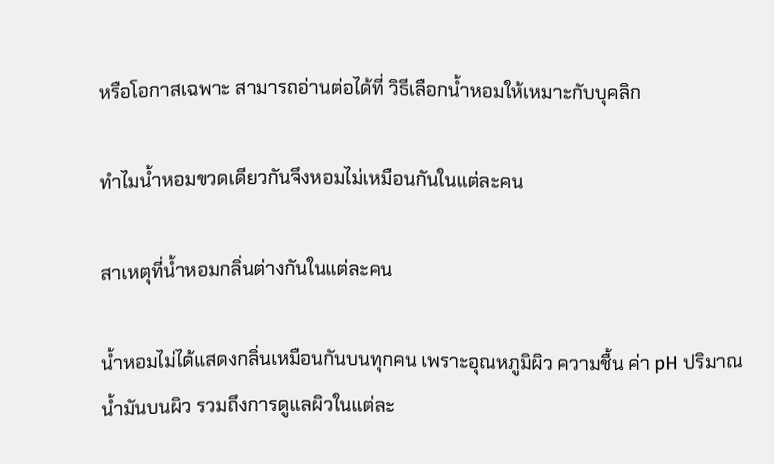หรือโอกาสเฉพาะ สามารถอ่านต่อได้ที่ วิธีเลือกน้ำหอมให้เหมาะกับบุคลิก

ทำไมน้ำหอมขวดเดียวกันจึงหอมไม่เหมือนกันในแต่ละคน

สาเหตุที่น้ำหอมกลิ่นต่างกันในแต่ละคน

น้ำหอมไม่ได้แสดงกลิ่นเหมือนกันบนทุกคน เพราะอุณหภูมิผิว ความชื้น ค่า pH ปริมาณน้ำมันบนผิว รวมถึงการดูแลผิวในแต่ละ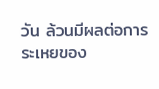วัน ล้วนมีผลต่อการระเหยของ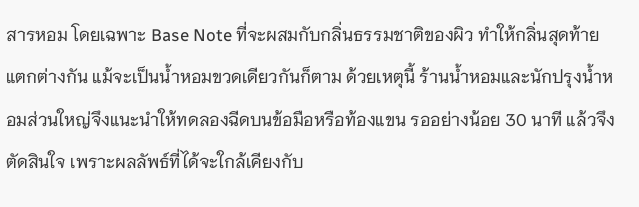สารหอม โดยเฉพาะ Base Note ที่จะผสมกับกลิ่นธรรมชาติของผิว ทำให้กลิ่นสุดท้ายแตกต่างกัน แม้จะเป็นน้ำหอมขวดเดียวกันก็ตาม ด้วยเหตุนี้ ร้านน้ำหอมและนักปรุงน้ำหอมส่วนใหญ่จึงแนะนำให้ทดลองฉีดบนข้อมือหรือท้องแขน รออย่างน้อย 30 นาที แล้วจึงตัดสินใจ เพราะผลลัพธ์ที่ได้จะใกล้เคียงกับ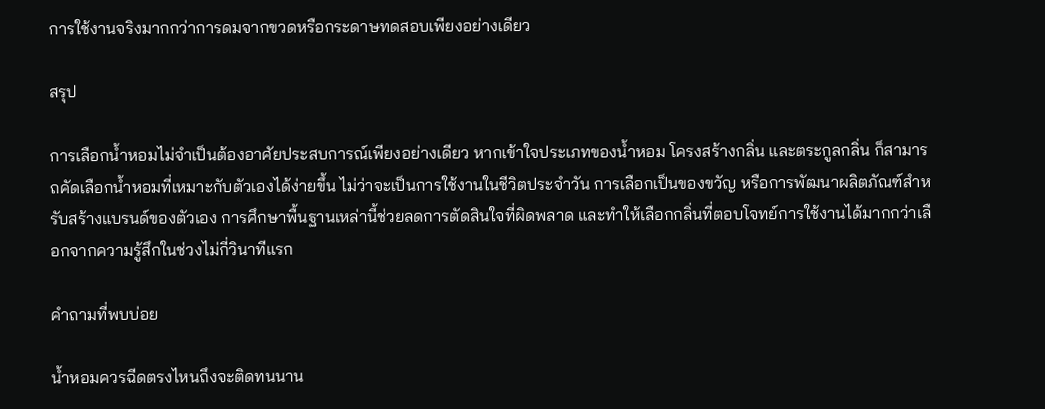การใช้งานจริงมากกว่าการดมจากขวดหรือกระดาษทดสอบเพียงอย่างเดียว

สรุป

การเลือกน้ำหอมไม่จำเป็นต้องอาศัยประสบการณ์เพียงอย่างเดียว หากเข้าใจประเภทของน้ำหอม โครงสร้างกลิ่น และตระกูลกลิ่น ก็สามารถคัดเลือกน้ำหอมที่เหมาะกับตัวเองได้ง่ายขึ้น ไม่ว่าจะเป็นการใช้งานในชีวิตประจำวัน การเลือกเป็นของขวัญ หรือการพัฒนาผลิตภัณฑ์สำหรับสร้างแบรนด์ของตัวเอง การศึกษาพื้นฐานเหล่านี้ช่วยลดการตัดสินใจที่ผิดพลาด และทำให้เลือกกลิ่นที่ตอบโจทย์การใช้งานได้มากกว่าเลือกจากความรู้สึกในช่วงไม่กี่วินาทีแรก

คำถามที่พบบ่อย

น้ำหอมควรฉีดตรงไหนถึงจะติดทนนาน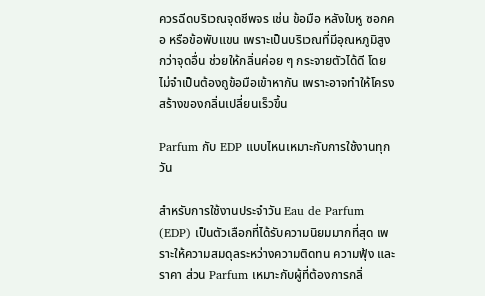ควรฉีดบริเวณจุดชีพจร เช่น ข้อมือ หลังใบหู ซอกคอ หรือข้อพับแขน เพราะเป็นบริเวณที่มีอุณหภูมิสูงกว่าจุดอื่น ช่วยให้กลิ่นค่อย ๆ กระจายตัวได้ดี โดยไม่จำเป็นต้องถูข้อมือเข้าหากัน เพราะอาจทำให้โครงสร้างของกลิ่นเปลี่ยนเร็วขึ้น

Parfum กับ EDP แบบไหนเหมาะกับการใช้งานทุกวัน

สำหรับการใช้งานประจำวัน Eau de Parfum (EDP) เป็นตัวเลือกที่ได้รับความนิยมมากที่สุด เพราะให้ความสมดุลระหว่างความติดทน ความฟุ้ง และราคา ส่วน Parfum เหมาะกับผู้ที่ต้องการกลิ่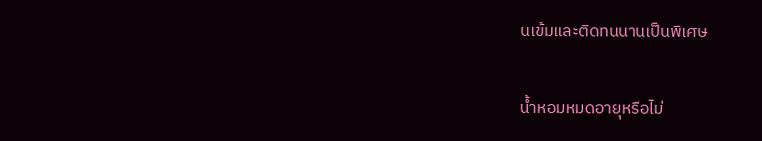นเข้มและติดทนนานเป็นพิเศษ

น้ำหอมหมดอายุหรือไม่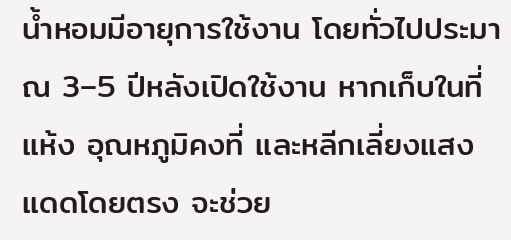น้ำหอมมีอายุการใช้งาน โดยทั่วไปประมาณ 3–5 ปีหลังเปิดใช้งาน หากเก็บในที่แห้ง อุณหภูมิคงที่ และหลีกเลี่ยงแสงแดดโดยตรง จะช่วย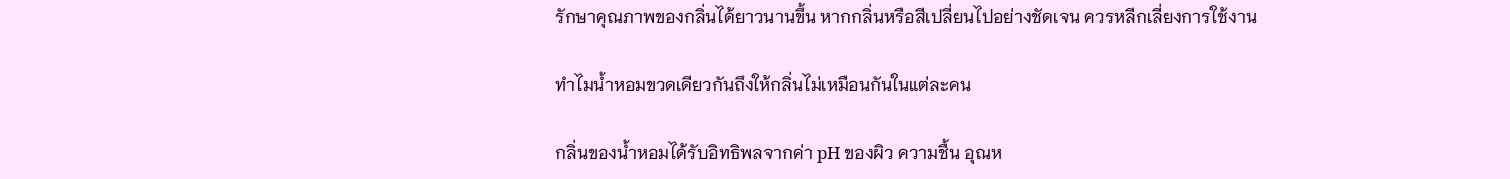รักษาคุณภาพของกลิ่นได้ยาวนานขึ้น หากกลิ่นหรือสีเปลี่ยนไปอย่างชัดเจน ควรหลีกเลี่ยงการใช้งาน

ทำไมน้ำหอมขวดเดียวกันถึงให้กลิ่นไม่เหมือนกันในแต่ละคน

กลิ่นของน้ำหอมได้รับอิทธิพลจากค่า pH ของผิว ความชื้น อุณห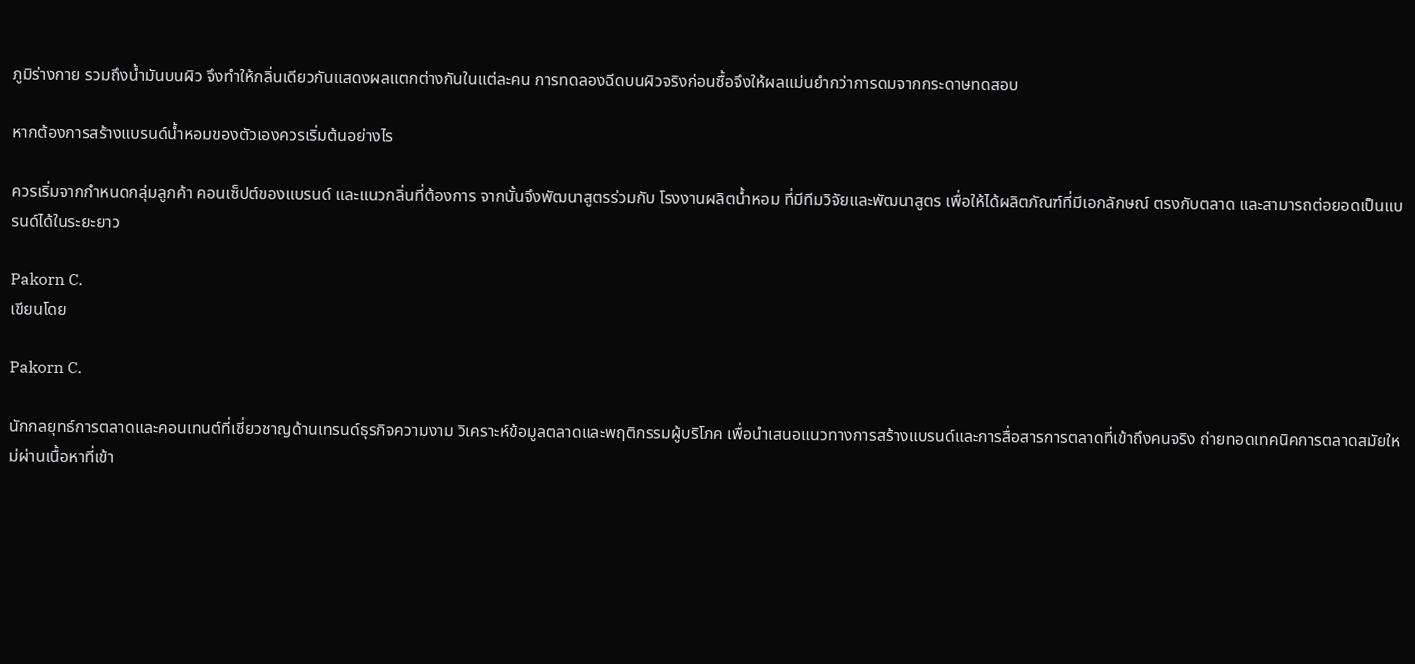ภูมิร่างกาย รวมถึงน้ำมันบนผิว จึงทำให้กลิ่นเดียวกันแสดงผลแตกต่างกันในแต่ละคน การทดลองฉีดบนผิวจริงก่อนซื้อจึงให้ผลแม่นยำกว่าการดมจากกระดาษทดสอบ

หากต้องการสร้างแบรนด์น้ำหอมของตัวเองควรเริ่มต้นอย่างไร

ควรเริ่มจากกำหนดกลุ่มลูกค้า คอนเซ็ปต์ของแบรนด์ และแนวกลิ่นที่ต้องการ จากนั้นจึงพัฒนาสูตรร่วมกับ โรงงานผลิตน้ำหอม ที่มีทีมวิจัยและพัฒนาสูตร เพื่อให้ได้ผลิตภัณฑ์ที่มีเอกลักษณ์ ตรงกับตลาด และสามารถต่อยอดเป็นแบรนด์ได้ในระยะยาว

Pakorn C.
เขียนโดย

Pakorn C.

นักกลยุทธ์การตลาดและคอนเทนต์ที่เชี่ยวชาญด้านเทรนด์ธุรกิจความงาม วิเคราะห์ข้อมูลตลาดและพฤติกรรมผู้บริโภค เพื่อนำเสนอแนวทางการสร้างแบรนด์และการสื่อสารการตลาดที่เข้าถึงคนจริง ถ่ายทอดเทคนิคการตลาดสมัยใหม่ผ่านเนื้อหาที่เข้า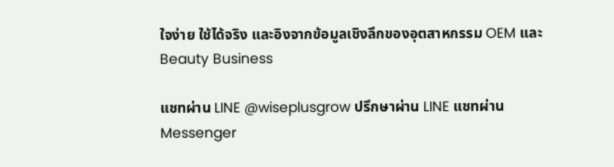ใจง่าย ใช้ได้จริง และอิงจากข้อมูลเชิงลึกของอุตสาหกรรม OEM และ Beauty Business

แชทผ่าน LINE @wiseplusgrow ปรึกษาผ่าน LINE แชทผ่าน Messenger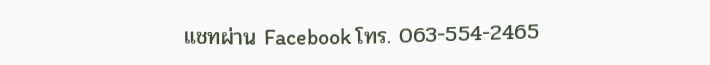แชทผ่าน Facebook โทร. 063-554-2465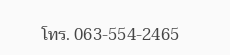โทร. 063-554-2465